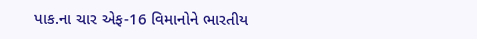પાક.ના ચાર એફ-16 વિમાનોને ભારતીય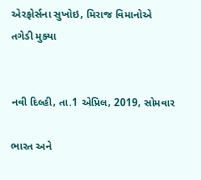એરફોર્સના સુખોઇ, મિરાજ વિમાનોએ તગેડી મુક્યા


નવી દિલ્હી, તા.1 એપ્રિલ, 2019, સોમવાર

ભારત અને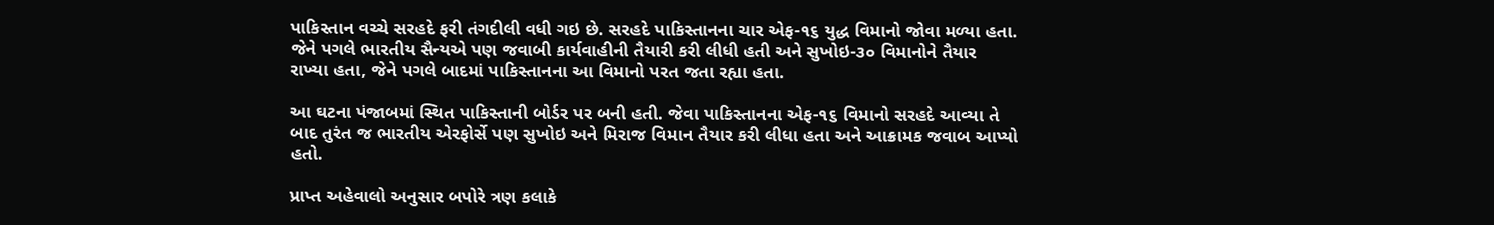પાકિસ્તાન વચ્ચે સરહદે ફરી તંગદીલી વધી ગઇ છે. સરહદે પાકિસ્તાનના ચાર એફ-૧૬ યુદ્ધ વિમાનો જોવા મળ્યા હતા. જેને પગલે ભારતીય સૈન્યએ પણ જવાબી કાર્યવાહીની તૈયારી કરી લીધી હતી અને સુખોઇ-૩૦ વિમાનોને તૈયાર રાખ્યા હતા, જેને પગલે બાદમાં પાકિસ્તાનના આ વિમાનો પરત જતા રહ્યા હતા.

આ ઘટના પંજાબમાં સ્થિત પાકિસ્તાની બોર્ડર પર બની હતી. જેવા પાકિસ્તાનના એફ-૧૬ વિમાનો સરહદે આવ્યા તે બાદ તુરંત જ ભારતીય એરફોર્સે પણ સુખોઇ અને મિરાજ વિમાન તૈયાર કરી લીધા હતા અને આક્રામક જવાબ આપ્યો હતો.

પ્રાપ્ત અહેવાલો અનુસાર બપોરે ત્રણ કલાકે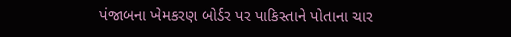પંજાબના ખેમકરણ બોર્ડર પર પાકિસ્તાને પોતાના ચાર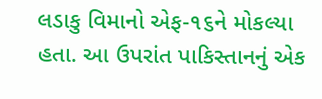લડાકુ વિમાનો એફ-૧૬ને મોકલ્યા હતા. આ ઉપરાંત પાકિસ્તાનનું એક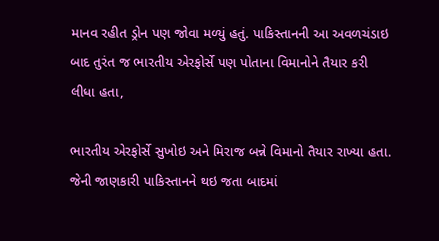માનવ રહીત ડ્રોન પણ જોવા મળ્યું હતું. પાકિસ્તાનની આ અવળચંડાઇ બાદ તુરંત જ ભારતીય એરફોર્સે પણ પોતાના વિમાનોને તૈયાર કરી લીધા હતા,

ભારતીય એરફોર્સે સુખોઇ અને મિરાજ બન્ને વિમાનો તૈયાર રાખ્યા હતા. જેની જાણકારી પાકિસ્તાનને થઇ જતા બાદમાં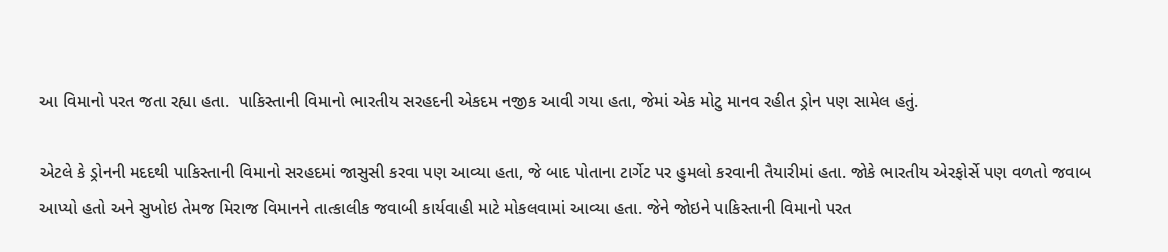આ વિમાનો પરત જતા રહ્યા હતા.  પાકિસ્તાની વિમાનો ભારતીય સરહદની એકદમ નજીક આવી ગયા હતા, જેમાં એક મોટુ માનવ રહીત ડ્રોન પણ સામેલ હતું.

એટલે કે ડ્રોનની મદદથી પાકિસ્તાની વિમાનો સરહદમાં જાસુસી કરવા પણ આવ્યા હતા, જે બાદ પોતાના ટાર્ગેટ પર હુમલો કરવાની તૈયારીમાં હતા. જોકે ભારતીય એરફોર્સે પણ વળતો જવાબ આપ્યો હતો અને સુખોઇ તેમજ મિરાજ વિમાનને તાત્કાલીક જવાબી કાર્યવાહી માટે મોકલવામાં આવ્યા હતા. જેને જોઇને પાકિસ્તાની વિમાનો પરત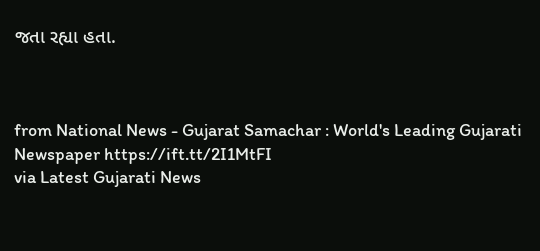જતા રહ્યા હતા.



from National News - Gujarat Samachar : World's Leading Gujarati Newspaper https://ift.tt/2I1MtFI
via Latest Gujarati News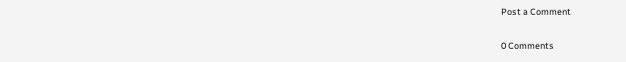Post a Comment

0 Comments